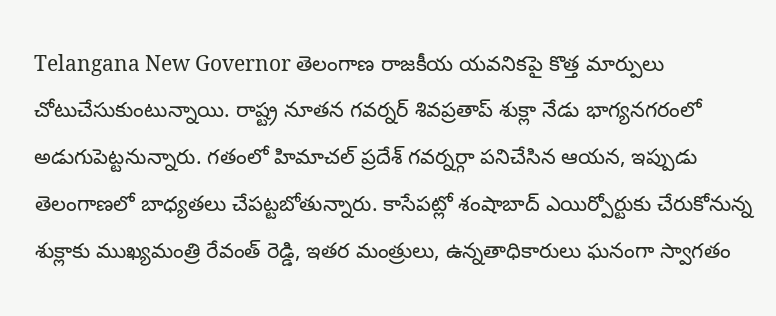Telangana New Governor తెలంగాణ రాజకీయ యవనికపై కొత్త మార్పులు చోటుచేసుకుంటున్నాయి. రాష్ట్ర నూతన గవర్నర్ శివప్రతాప్ శుక్లా నేడు భాగ్యనగరంలో అడుగుపెట్టనున్నారు. గతంలో హిమాచల్ ప్రదేశ్ గవర్నర్గా పనిచేసిన ఆయన, ఇప్పుడు తెలంగాణలో బాధ్యతలు చేపట్టబోతున్నారు. కాసేపట్లో శంషాబాద్ ఎయిర్పోర్టుకు చేరుకోనున్న శుక్లాకు ముఖ్యమంత్రి రేవంత్ రెడ్డి, ఇతర మంత్రులు, ఉన్నతాధికారులు ఘనంగా స్వాగతం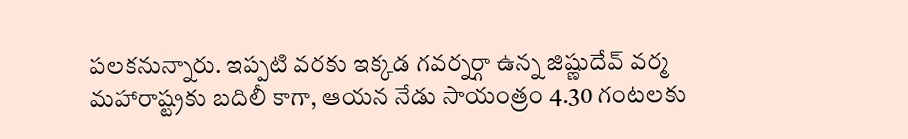పలకనున్నారు. ఇప్పటి వరకు ఇక్కడ గవర్నర్గా ఉన్న జిష్ణుదేవ్ వర్మ మహారాష్ట్రకు బదిలీ కాగా, ఆయన నేడు సాయంత్రం 4.30 గంటలకు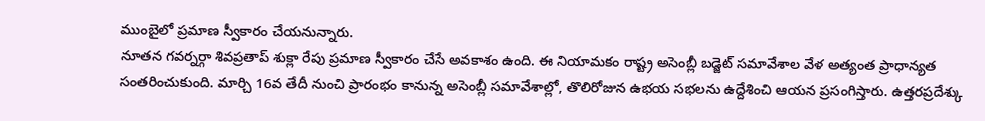ముంబైలో ప్రమాణ స్వీకారం చేయనున్నారు.
నూతన గవర్నర్గా శివప్రతాప్ శుక్లా రేపు ప్రమాణ స్వీకారం చేసే అవకాశం ఉంది. ఈ నియామకం రాష్ట్ర అసెంబ్లీ బడ్జెట్ సమావేశాల వేళ అత్యంత ప్రాధాన్యత సంతరించుకుంది. మార్చి 16వ తేదీ నుంచి ప్రారంభం కానున్న అసెంబ్లీ సమావేశాల్లో, తొలిరోజున ఉభయ సభలను ఉద్దేశించి ఆయన ప్రసంగిస్తారు. ఉత్తరప్రదేశ్కు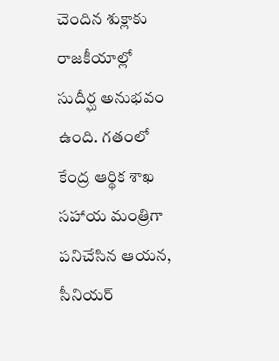చెందిన శుక్లాకు రాజకీయాల్లో సుదీర్ఘ అనుభవం ఉంది. గతంలో కేంద్ర ఆర్థిక శాఖ సహాయ మంత్రిగా పనిచేసిన ఆయన, సీనియర్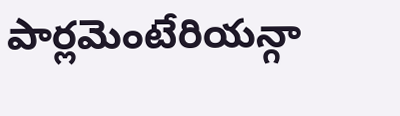పార్లమెంటేరియన్గా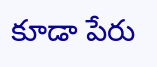కూడా పేరు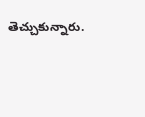తెచ్చుకున్నారు.